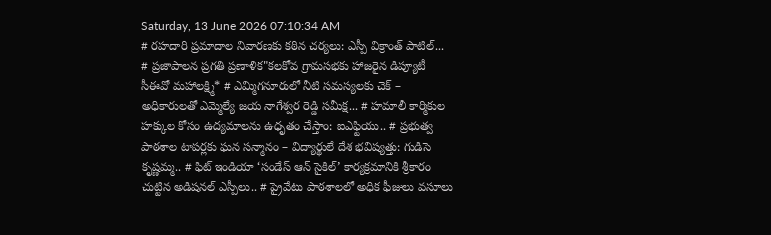Saturday, 13 June 2026 07:10:34 AM
# రహదారి ప్రమాదాల నివారణకు కఠిన చర్యలు: ఎస్పీ విక్రాంత్ పాటిల్... # ప్రజాపాలన ప్రగతి ప్రణాళిక"కలకోవ గ్రామసభకు హాజరైన డిప్యూటీ సీఈవో మహాలక్ష్మి* # ఎమ్మిగనూరులో నీటి సమస్యలకు చెక్ – అధికారులతో ఎమ్మెల్యే జయ నాగేశ్వర రెడ్డి సమీక్ష... # హమాలీ కార్మికుల హక్కుల కోసం ఉద్యమాలను ఉధృతం చేస్తాం: ఐఎఫ్టియు.. # ప్రభుత్వ పాఠశాల టాపర్లకు ఘన సన్మానం – విద్యార్థులే దేశ భవిష్యత్తు: గుడిసె కృష్ణమ్మ.. # ఫిట్ ఇండియా ‘సండేస్ ఆన్ సైకిల్’ కార్యక్రమానికి శ్రీకారం చుట్టిన అడిషనల్ ఎస్పీలు.. # ప్రైవేటు పాఠశాలలో అధిక ఫీజులు వసూలు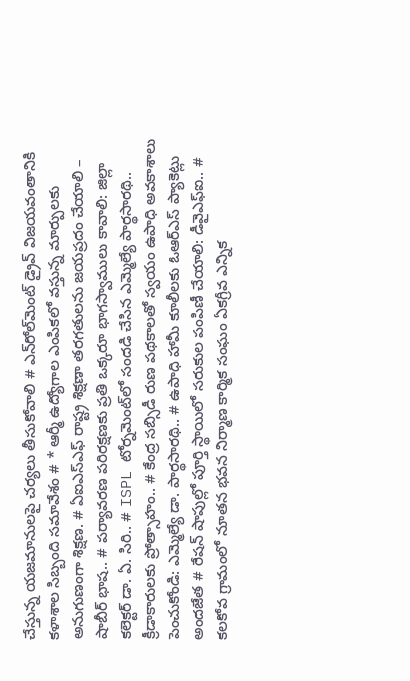చేస్తున్న యజమానులపై చర్యలు తీసుకోవాలి # ఎన్‌రోల్‌మెంట్ డ్రైవ్ విజయవంతానికి కళాశాల సిబ్బంది సమావేశం # * ఆర్మీ ఉద్యోగాల ఎంపికలో వస్తున్న మార్పులకు అనుగుణంగా శిక్షణ. # ఏఐఎస్ఎఫ్ రాష్ట్ర శిక్షణా తరగతులను జయప్రదం చేయాలి – షాబీర్ భాష.. # పర్యావరణ పరిరక్షణకు ప్రతి ఒక్కరూ భాగస్వాములు కావాలి: జిల్లా కలెక్టర్ డా. ఏ. సిరి.. # ISPL టోర్నమెంట్‌లో సందడి చేసిన ఎమ్మెల్యే పార్థసారథి.. క్రీడాకారులకు ప్రోత్సాహం.. # కేంద్ర సబ్సిడీ రుణ పథకాలతో స్వయం ఉపాధి అవకాశాలు పెంచుకోండి: ఎమ్మెల్యే డా. పార్థసారథి.. # ఉపాధి హామీ కూలీలకు ఓఆర్ఎస్ ప్యాకెట్లు అందజేత # రేషన్ షాపుల్లో పూర్తి స్థాయిలో సరుకుల పంపిణీ చేయాలి: డీవైఎఫ్‌ఐ.. # కలకోవ గ్రామంలో నూతన భవన నిర్మాణ కార్మిక సంఘం ఏకగ్రీవ ఎన్నిక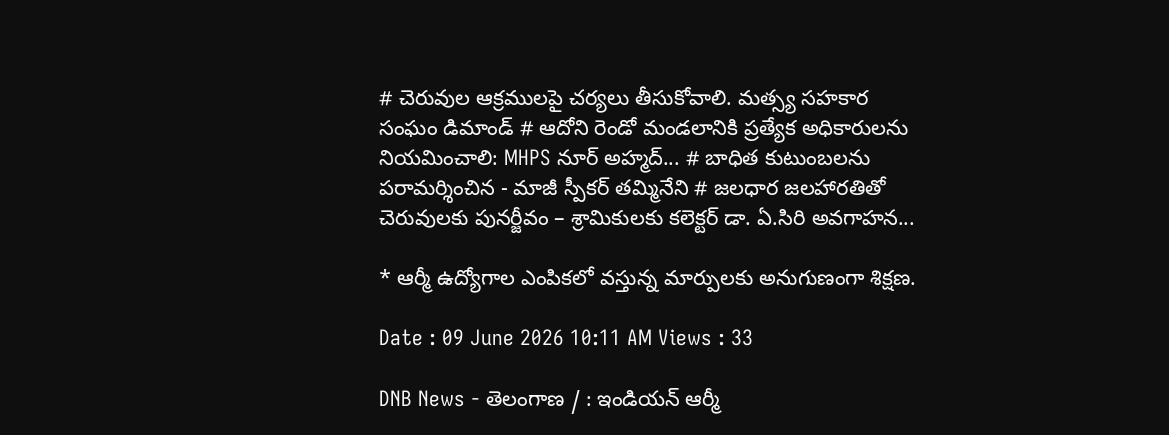# చెరువుల ఆక్రములపై చర్యలు తీసుకోవాలి. మత్స్య సహకార సంఘం డిమాండ్ # ఆదోని రెండో మండలానికి ప్రత్యేక అధికారులను నియమించాలి: MHPS నూర్ అహ్మద్... # బాధిత కుటుంబలను పరామర్శించిన - మాజీ స్పీకర్ తమ్మినేని # జలధార జలహారతితో చెరువులకు పునర్జీవం – శ్రామికులకు కలెక్టర్ డా. ఏ.సిరి అవగాహన...

* ఆర్మీ ఉద్యోగాల ఎంపికలో వస్తున్న మార్పులకు అనుగుణంగా శిక్షణ.

Date : 09 June 2026 10:11 AM Views : 33

DNB News - తెలంగాణ / : ఇండియన్ ఆర్మీ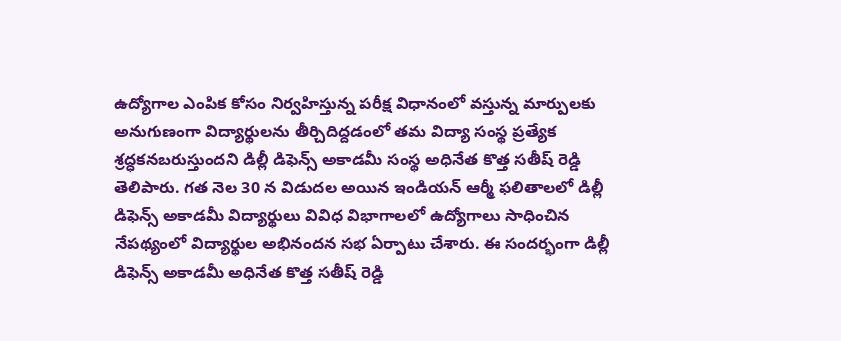ఉద్యోగాల ఎంపిక కోసం నిర్వహిస్తున్న పరీక్ష విధానంలో వస్తున్న మార్పులకు అనుగుణంగా విద్యార్థులను తీర్చిదిద్దడంలో తమ విద్యా సంస్థ ప్రత్యేక శ్రద్ధకనబరుస్తుందని డిల్లీ డిఫెన్స్ అకాడమీ సంస్థ అధినేత కొత్త సతీష్ రెడ్డి తెలిపారు. గత నెల 30 న విడుదల అయిన ఇండియన్ ఆర్మీ ఫలితాలలో డిల్లీ డిఫెన్స్ అకాడమీ విద్యార్థులు వివిధ విభాగాలలో ఉద్యోగాలు సాధించిన నేపథ్యంలో విద్యార్థుల అభినందన సభ ఏర్పాటు చేశారు. ఈ సందర్భంగా డిల్లీ డిఫెన్స్ అకాడమీ అధినేత కొత్త సతీష్ రెడ్డి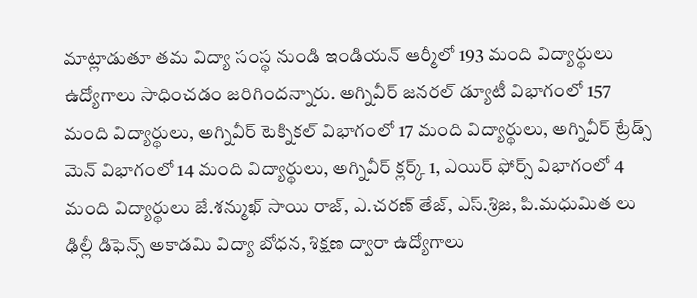మాట్లాడుతూ తమ విద్యా సంస్థ నుండి ఇండియన్ ఆర్మీలో 193 మంది విద్యార్థులు ఉద్యోగాలు సాధించడం జరిగిందన్నారు. అగ్నివీర్ జనరల్ డ్యూటీ విభాగంలో 157 మంది విద్యార్థులు, అగ్నివీర్ టెక్నికల్ విభాగంలో 17 మంది విద్యార్థులు, అగ్నివీర్ ట్రేడ్స్ మెన్ విభాగంలో 14 మంది విద్యార్థులు, అగ్నివీర్ క్లర్క్ 1, ఎయిర్ ఫోర్స్ విభాగంలో 4 మంది విద్యార్థులు జే.శన్ముఖ్ సాయి రాజ్, ఎ.చరణ్ తేజ్, ఎస్.శ్రిజ, పి.మధుమిత లు ఢిల్లీ డిఫెన్స్ అకాడమి విద్యా బోధన, శిక్షణ ద్వారా ఉద్యోగాలు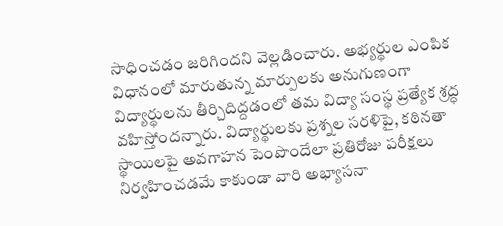సాధించడం జరిగిందని వెల్లడించారు. అభ్యర్థుల ఎంపిక విధానంలో మారుతున్న మార్పులకు అనుగుణంగా విద్యార్థులను తీర్చిదిద్దడంలో తమ విద్యా సంస్థ ప్రత్యేక శ్రద్ధ వహిస్తోందన్నారు. విద్యార్థులకు ప్రశ్నల సరళిపై, కఠినతా స్థాయిలపై అవగాహన పెంపొందేలా ప్రతిరోజు పరీక్షలు నిర్వహించడమే కాకుండా వారి అభ్యాసనా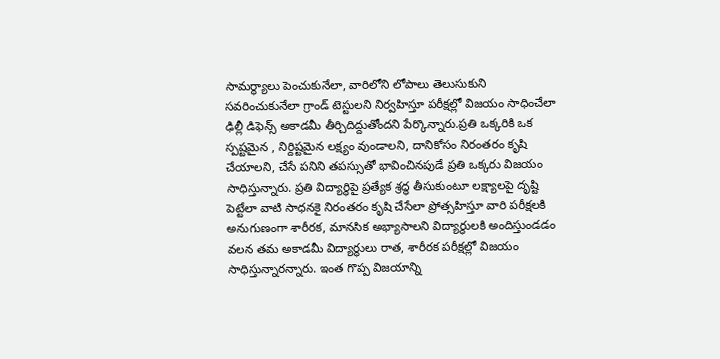సామర్థ్యాలు పెంచుకునేలా, వారిలోని లోపాలు తెలుసుకుని సవరించుకునేలా గ్రాండ్ టెస్టులని నిర్వహిస్తూ పరీక్షల్లో విజయం సాధించేలా ఢిల్లీ డిఫెన్స్ అకాడమీ తీర్చిదిద్దుతోందని పేర్కొన్నారు.ప్రతి ఒక్కరికి ఒక స్పష్టమైన , నిర్దిష్టమైన లక్ష్యం వుండాలని, దానికోసం నిరంతరం కృషి చేయాలని, చేసే పనిని తపస్సుతో భావించినపుడే ప్రతి ఒక్కరు విజయం సాధిస్తున్నారు. ప్రతి విద్యార్థిపై ప్రత్యేక శ్రద్ధ తీసుకుంటూ లక్ష్యాలపై దృష్టి పెట్టేలా వాటి సాధనకై నిరంతరం కృషి చేసేలా ప్రోత్సహిస్తూ వారి పరీక్షలకి అనుగుణంగా శారీరక, మానసిక‌ అభ్యాసాలని విద్యార్థులకి అందిస్తుండడం వలన తమ అకాడమీ విద్యార్థులు రాత, శారీరక పరీక్షల్లో విజయం సాధిస్తున్నారన్నారు. ఇంత గొప్ప విజయాన్ని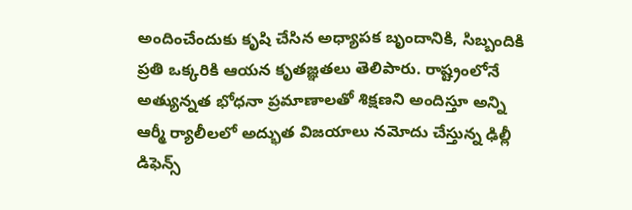అందించేందుకు కృషి చేసిన అధ్యాపక బృందానికి, సిబ్బందికి ప్రతి ఒక్కరికి ఆయన కృతజ్ఞతలు తెలిపారు. రాష్ట్రంలోనే అత్యున్నత భోధనా ప్రమాణాలతో శిక్షణని అందిస్తూ అన్ని ఆర్మీ ర్యాలీలలో అద్భుత విజయాలు నమోదు చేస్తున్న ఢిల్లీ డిఫెన్స్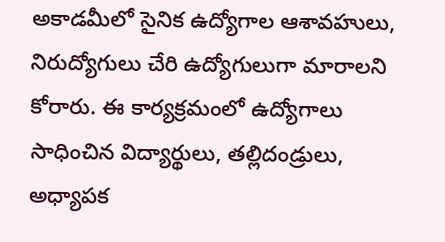అకాడమీలో సైనిక ఉద్యోగాల ఆశావహులు, నిరుద్యోగులు చేరి ఉద్యోగులుగా మారాలని కోరారు. ఈ కార్యక్రమంలో ఉద్యోగాలు సాధించిన విద్యార్థులు, తల్లిదండ్రులు, అధ్యాపక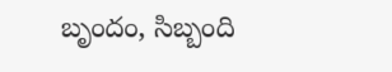బృందం, సిబ్బంది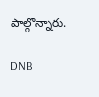పాల్గొన్నారు.

DNB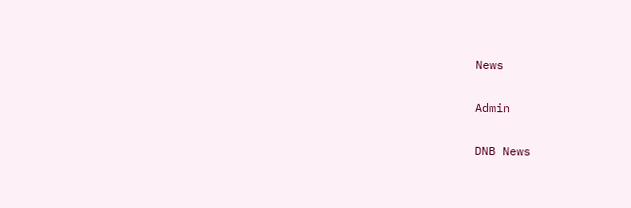News

Admin

DNB News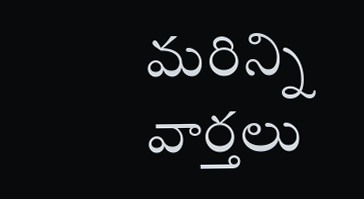మరిన్ని వార్తలు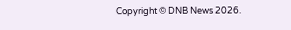Copyright © DNB News 2026.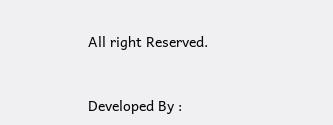All right Reserved.



Developed By :